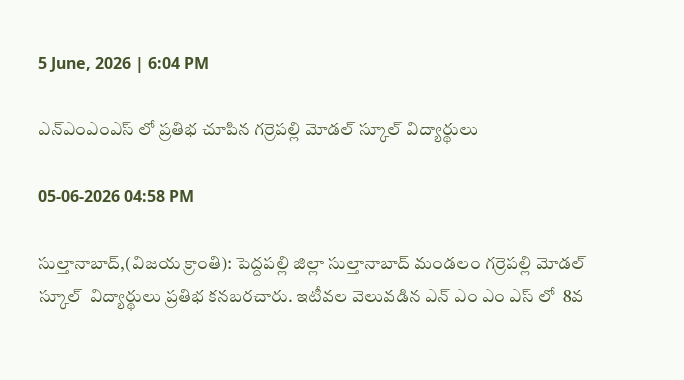5 June, 2026 | 6:04 PM

ఎన్ఎంఎంఎస్ లో ప్రతిభ చూపిన గర్రెపల్లి మోడల్ స్కూల్ విద్యార్థులు

05-06-2026 04:58 PM

సుల్తానాబాద్,(విజయ క్రాంతి): పెద్దపల్లి జిల్లా సుల్తానాబాద్ మండలం గర్రెపల్లి మోడల్ స్కూల్  విద్యార్థులు ప్రతిభ కనబరచారు. ఇటీవల వెలువడిన ఎన్ ఎం ఎం ఎస్ లో  8వ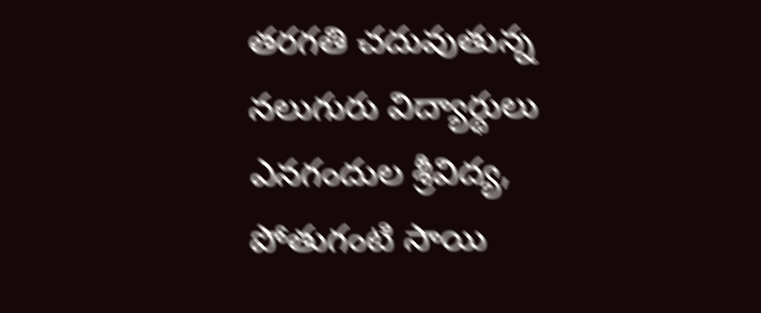తరగతి చదువుతున్న నలుగురు విద్యార్థులు ఎనగందుల శ్రీవిద్య, పోతుగంటి సాయి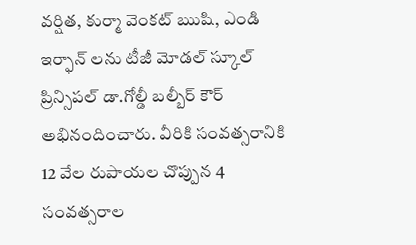వర్షిత, కుర్మా వెంకట్ ఋషి, ఎండి ఇర్ఫాన్ లను టీజీ మోడల్ స్కూల్ ప్రిన్సిపల్ డా.గోల్డీ బల్బీర్ కౌర్  అభినందించారు. వీరికి సంవత్సరానికి 12 వేల రుపాయల చొప్పున 4 సంవత్సరాల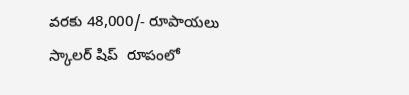వరకు 48,000/- రూపాయలు స్కాలర్ షిప్  రూపంలో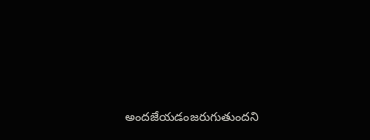అందజేయడంజరుగుతుందని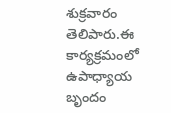శుక్రవారం  తెలిపారు.ఈ కార్యక్రమంలో  ఉపాధ్యాయ బృందం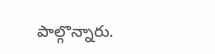పాల్గొన్నారు.